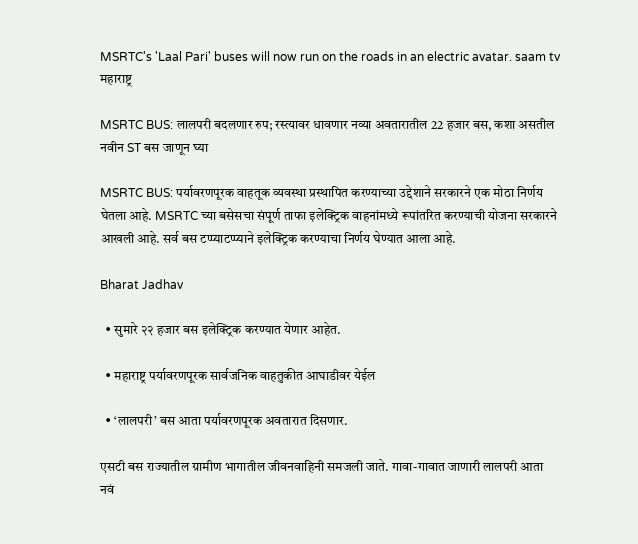MSRTC's 'Laal Pari' buses will now run on the roads in an electric avatar. saam tv
महाराष्ट्र

MSRTC BUS: लालपरी बदलणार रुप; रस्त्यावर धावणार नव्या अवतारातील 22 हजार बस, कशा असतील नवीन ST बस जाणून घ्या

MSRTC BUS: पर्यावरणपूरक वाहतूक व्यवस्था प्रस्थापित करण्याच्या उद्देशाने सरकारने एक मोठा निर्णय घेतला आहे. MSRTC च्या बसेसचा संपूर्ण ताफा इलेक्ट्रिक वाहनांमध्ये रूपांतरित करण्याची योजना सरकारने आखली आहे. सर्व बस टप्प्याटप्प्याने इलेक्ट्रिक करण्याचा निर्णय घेण्यात आला आहे.

Bharat Jadhav

  • सुमारे २२ हजार बस इलेक्ट्रिक करण्यात येणार आहेत.

  • महाराष्ट्र पर्यावरणपूरक सार्वजनिक वाहतुकीत आघाडीवर येईल

  • ‘लालपरी’ बस आता पर्यावरणपूरक अवतारात दिसणार.

एसटी बस राज्यातील ग्रामीण भागातील जीवनवाहिनी समजली जाते. गावा-गावात जाणारी लालपरी आता नवं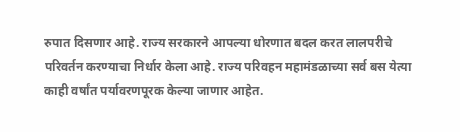रुपात दिसणार आहे. राज्य सरकारने आपल्या धोरणात बदल करत लालपरीचे परिवर्तन करण्याचा निर्धार केला आहे. राज्य परिवहन महामंडळाच्या सर्व बस येत्या काही वर्षांत पर्यावरणपूरक केल्या जाणार आहेत.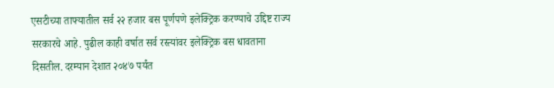एसटीच्या ताफ्यातील सर्व २२ हजार बस पूर्णपणे इलेक्ट्रिक करण्याचे उद्दिष्ट राज्य सरकारचे आहे. पुढील काही वर्षात सर्व रस्त्यांवर इलेक्ट्रिक बस धावताना दिसतील. दरम्यान देशात २०४७ पर्यंत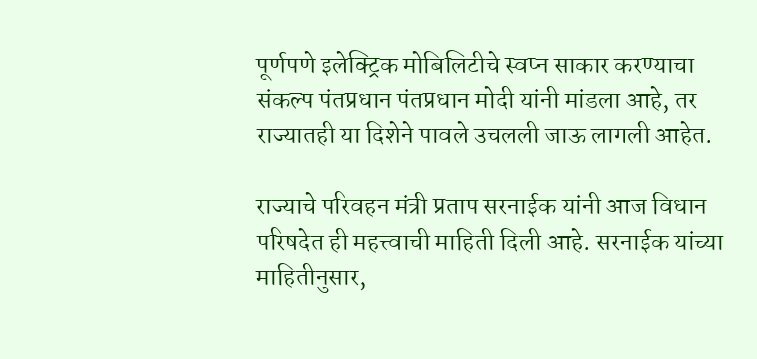पूर्णपणे इलेक्ट्रिक मोबिलिटीचे स्वप्न साकार करण्याचा संकल्प पंतप्रधान पंतप्रधान मोदी यांनी मांडला आहे, तर राज्यातही या दिशेने पावले उचलली जाऊ लागली आहेत.

राज्याचे परिवहन मंत्री प्रताप सरनाईक यांनी आज विधान परिषदेत ही महत्त्वाची माहिती दिली आहे. सरनाईक यांच्या माहितीनुसार,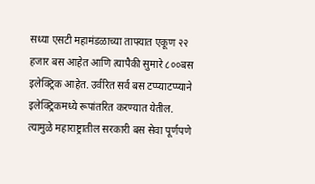सध्या एसटी महामंडळाच्या ताफ्यात एकूण २२ हजार बस आहेत आणि त्यापैकी सुमारे ८००बस इलेक्ट्रिक आहेत. उर्वरित सर्व बस टप्प्याटप्प्याने इलेक्ट्रिकमध्ये रूपांतरित करण्यात येतील. त्यामुळे महाराष्ट्रातील सरकारी बस सेवा पूर्णपणे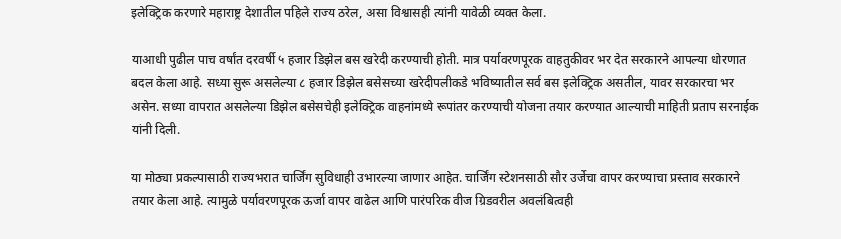इलेक्ट्रिक करणारे महाराष्ट्र देशातील पहिले राज्य ठरेल, असा विश्वासही त्यांनी यावेळी व्यक्त केला.

याआधी पुढील पाच वर्षांत दरवर्षी ५ हजार डिझेल बस खरेदी करण्याची होती. मात्र पर्यावरणपूरक वाहतुकीवर भर देत सरकारने आपल्या धोरणात बदल केला आहे. सध्या सुरू असलेल्या ८ हजार डिझेल बसेसच्या खरेदीपलीकडे भविष्यातील सर्व बस इलेक्ट्रिक असतील, यावर सरकारचा भर असेन. सध्या वापरात असलेल्या डिझेल बसेसचेही इलेक्ट्रिक वाहनांमध्ये रूपांतर करण्याची योजना तयार करण्यात आल्याची माहिती प्रताप सरनाईक यांनी दिली.

या मोठ्या प्रकल्पासाठी राज्यभरात चार्जिंग सुविधाही उभारल्या जाणार आहेत. चार्जिंग स्टेशनसाठी सौर उर्जेचा वापर करण्याचा प्रस्ताव सरकारने तयार केला आहे. त्यामुळे पर्यावरणपूरक ऊर्जा वापर वाढेल आणि पारंपरिक वीज ग्रिडवरील अवलंबित्वही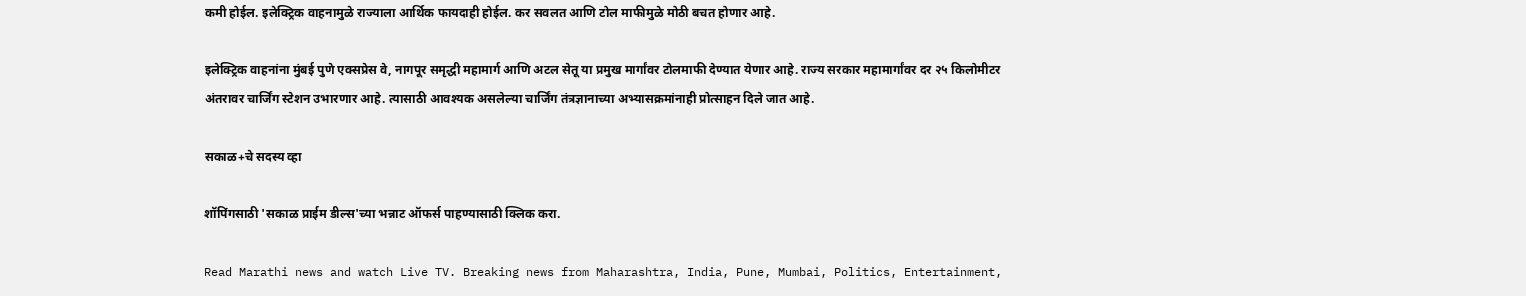कमी होईल. इलेक्ट्रिक वाहनामुळे राज्याला आर्थिक फायदाही होईल. कर सवलत आणि टोल माफीमुळे मोठी बचत होणार आहे.

इलेक्ट्रिक वाहनांना मुंबई पुणे एक्सप्रेस वे, नागपूर समृद्धी महामार्ग आणि अटल सेतू या प्रमुख मार्गांवर टोलमाफी देण्यात येणार आहे. राज्य सरकार महामार्गांवर दर २५ किलोमीटर अंतरावर चार्जिंग स्टेशन उभारणार आहे. त्यासाठी आवश्यक असलेल्या चार्जिंग तंत्रज्ञानाच्या अभ्यासक्रमांनाही प्रोत्साहन दिले जात आहे.

सकाळ+चे सदस्य व्हा

शॉपिंगसाठी 'सकाळ प्राईम डील्स'च्या भन्नाट ऑफर्स पाहण्यासाठी क्लिक करा.

Read Marathi news and watch Live TV. Breaking news from Maharashtra, India, Pune, Mumbai, Politics, Entertainment,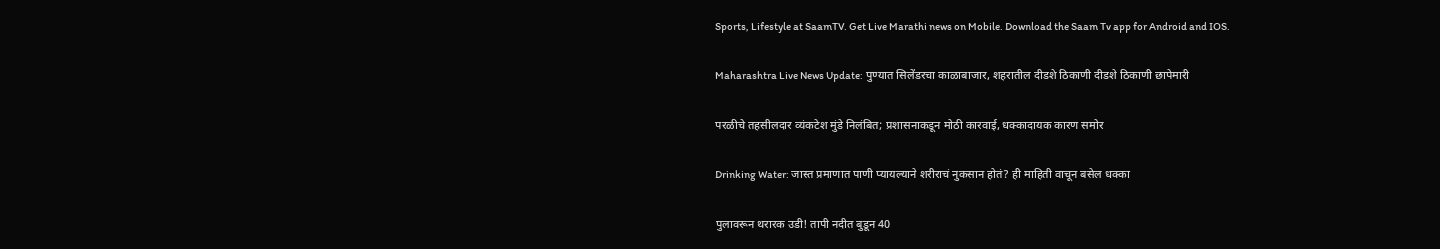Sports, Lifestyle at SaamTV. Get Live Marathi news on Mobile. Download the Saam Tv app for Android and IOS.

Maharashtra Live News Update: पुण्यात सिलेंडरचा काळाबाजार, शहरातील दीडशे ठिकाणी दीडशे ठिकाणी छापेमारी

परळीचे तहसीलदार व्यंकटेश मुंडे निलंबित; प्रशासनाकडून मोठी कारवाई, धक्कादायक कारण समोर

Drinking Water: जास्त प्रमाणात पाणी प्यायल्याने शरीराचं नुकसान होतं? ही माहिती वाचून बसेल धक्का

पुलावरून थरारक उडी! तापी नदीत बुडून 40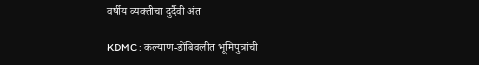वर्षीय व्यक्तीचा दुर्दैवी अंत

KDMC : कल्याण-डोंबिवलीत भूमिपुत्रांची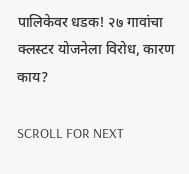पालिकेवर धडक! २७ गावांचा क्लस्टर योजनेला विरोध, कारण काय?

SCROLL FOR NEXT